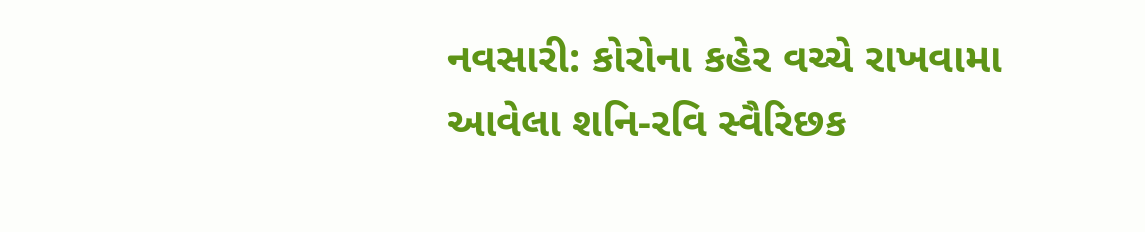નવસારી: કોરોના કહેર વચ્ચે રાખવામા આવેલા શનિ-રવિ સ્વૈરિછક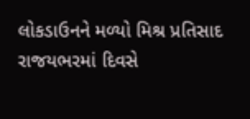લોકડાઉનને મળ્યો મિશ્ર પ્રતિસાદ
રાજયભરમાં દિવસે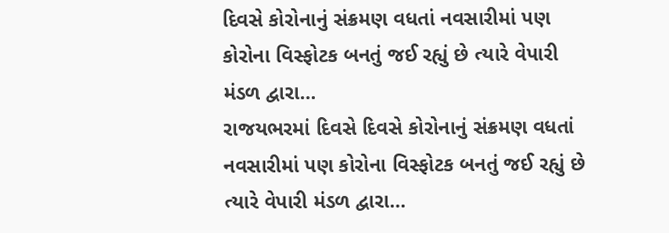દિવસે કોરોનાનું સંક્રમણ વધતાં નવસારીમાં પણ કોરોના વિસ્ફોટક બનતું જઈ રહ્યું છે ત્યારે વેપારી મંડળ દ્વારા…
રાજયભરમાં દિવસે દિવસે કોરોનાનું સંક્રમણ વધતાં નવસારીમાં પણ કોરોના વિસ્ફોટક બનતું જઈ રહ્યું છે ત્યારે વેપારી મંડળ દ્વારા…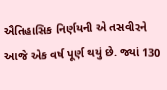ઐતિહાસિક નિર્ણયની એ તસવીરને આજે એક વર્ષ પૂર્ણ થયું છે. જ્યાં 130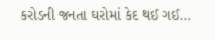કરોડની જનતા ઘરોમાં કેદ થઈ ગઈ…